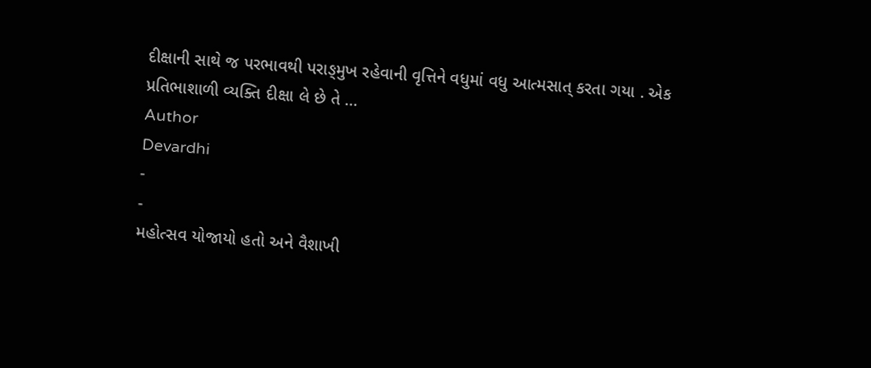દીક્ષાની સાથે જ પરભાવથી પરાઙ્મુખ રહેવાની વૃત્તિને વધુમાં વધુ આત્મસાત્ કરતા ગયા . એક પ્રતિભાશાળી વ્યક્તિ દીક્ષા લે છે તે …
Author
Devardhi
-
-
મહોત્સવ યોજાયો હતો અને વૈશાખી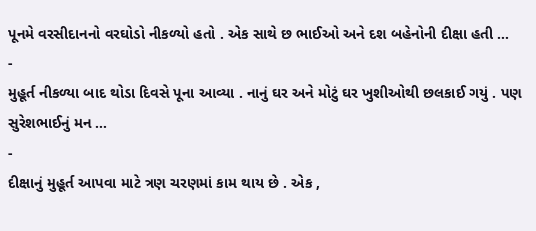પૂનમે વરસીદાનનો વરઘોડો નીકળ્યો હતો . એક સાથે છ ભાઈઓ અને દશ બહેનોની દીક્ષા હતી …
-
મુહૂર્ત નીકળ્યા બાદ થોડા દિવસે પૂના આવ્યા . નાનું ઘર અને મોટું ઘર ખુશીઓથી છલકાઈ ગયું . પણ સુરેશભાઈનું મન …
-
દીક્ષાનું મુહૂર્ત આપવા માટે ત્રણ ચરણમાં કામ થાય છે . એક ,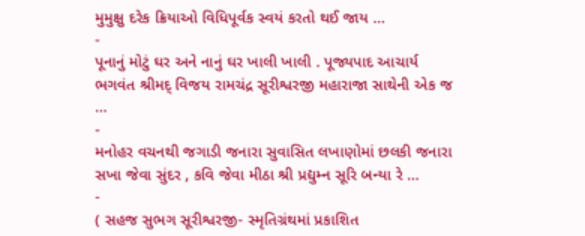મુમુક્ષુ દરેક ક્રિયાઓ વિધિપૂર્વક સ્વયં કરતો થઈ જાય …
-
પૂનાનું મોટું ઘર અને નાનું ઘર ખાલી ખાલી . પૂજ્યપાદ આચાર્ય ભગવંત શ્રીમદ્ વિજય રામચંદ્ર સૂરીશ્વરજી મહારાજા સાથેની એક જ …
-
મનોહર વચનથી જગાડી જનારા સુવાસિત લખાણોમાં છલકી જનારા સખા જેવા સુંદર , કવિ જેવા મીઠા શ્રી પ્રદ્યુમ્ન સૂરિ બન્યા રે …
-
( સહજ સુભગ સૂરીશ્વરજી- સ્મૃતિગ્રંથમાં પ્રકાશિત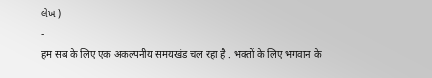લેખ )
-
हम सब के लिए एक अकल्पनीय समयखंड चल रहा है . भक्तों के लिए भगवान के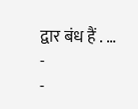द्वार बंध हैं . …
-
-